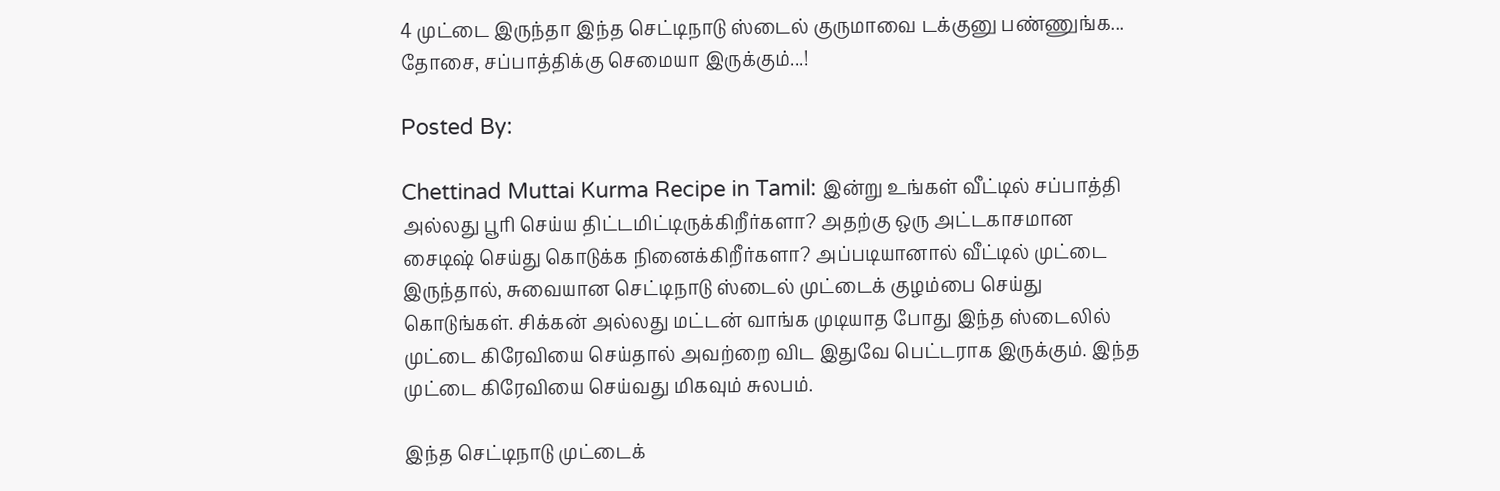4 முட்டை இருந்தா இந்த செட்டிநாடு ஸ்டைல் குருமாவை டக்குனு பண்ணுங்க... தோசை, சப்பாத்திக்கு செமையா இருக்கும்...!

Posted By:

Chettinad Muttai Kurma Recipe in Tamil: இன்று உங்கள் வீட்டில் சப்பாத்தி அல்லது பூரி செய்ய திட்டமிட்டிருக்கிறீர்களா? அதற்கு ஒரு அட்டகாசமான சைடிஷ் செய்து கொடுக்க நினைக்கிறீர்களா? அப்படியானால் வீட்டில் முட்டை இருந்தால், சுவையான செட்டிநாடு ஸ்டைல் முட்டைக் குழம்பை செய்து கொடுங்கள். சிக்கன் அல்லது மட்டன் வாங்க முடியாத போது இந்த ஸ்டைலில் முட்டை கிரேவியை செய்தால் அவற்றை விட இதுவே பெட்டராக இருக்கும். இந்த முட்டை கிரேவியை செய்வது மிகவும் சுலபம்.

இந்த செட்டிநாடு முட்டைக்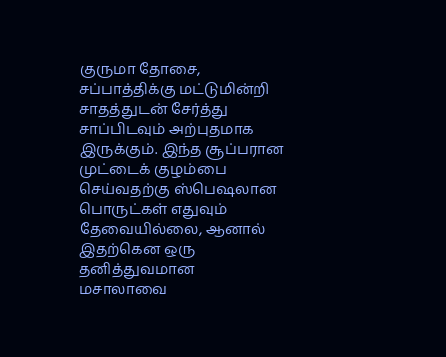குருமா தோசை, சப்பாத்திக்கு மட்டுமின்றி சாதத்துடன் சேர்த்து சாப்பிடவும் அற்புதமாக இருக்கும். இந்த சூப்பரான முட்டைக் குழம்பை செய்வதற்கு ஸ்பெஷலான பொருட்கள் எதுவும் தேவையில்லை, ஆனால் இதற்கென ஒரு தனித்துவமான மசாலாவை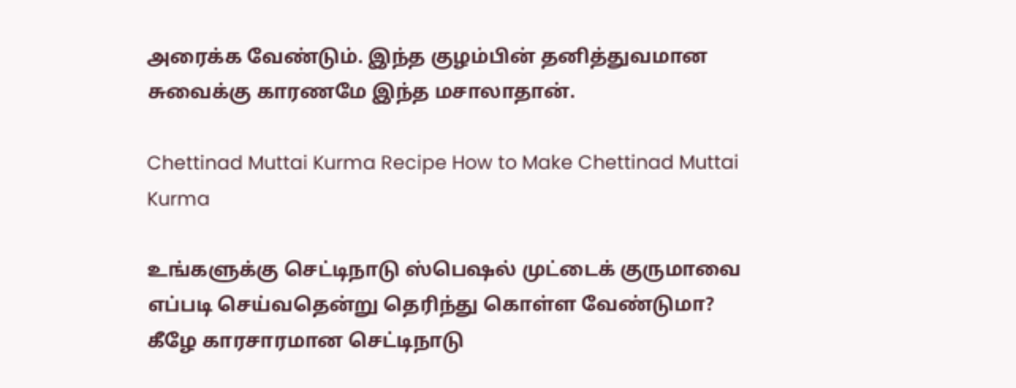அரைக்க வேண்டும். இந்த குழம்பின் தனித்துவமான சுவைக்கு காரணமே இந்த மசாலாதான்.

Chettinad Muttai Kurma Recipe How to Make Chettinad Muttai Kurma

உங்களுக்கு செட்டிநாடு ஸ்பெஷல் முட்டைக் குருமாவை எப்படி செய்வதென்று தெரிந்து கொள்ள வேண்டுமா? கீழே காரசாரமான செட்டிநாடு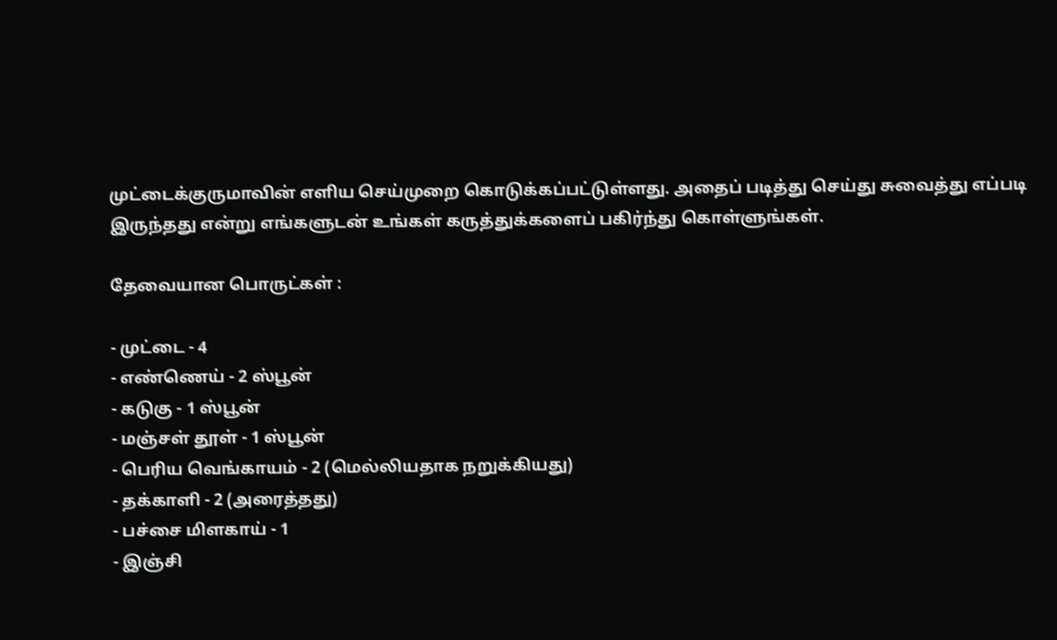முட்டைக்குருமாவின் எளிய செய்முறை கொடுக்கப்பட்டுள்ளது. அதைப் படித்து செய்து சுவைத்து எப்படி இருந்தது என்று எங்களுடன் உங்கள் கருத்துக்களைப் பகிர்ந்து கொள்ளுங்கள்.

தேவையான பொருட்கள் :

- முட்டை - 4
- எண்ணெய் - 2 ஸ்பூன்
- கடுகு - 1 ஸ்பூன்
- மஞ்சள் தூள் - 1 ஸ்பூன்
- பெரிய வெங்காயம் - 2 (மெல்லியதாக நறுக்கியது)
- தக்காளி - 2 (அரைத்தது)
- பச்சை மிளகாய் - 1
- இஞ்சி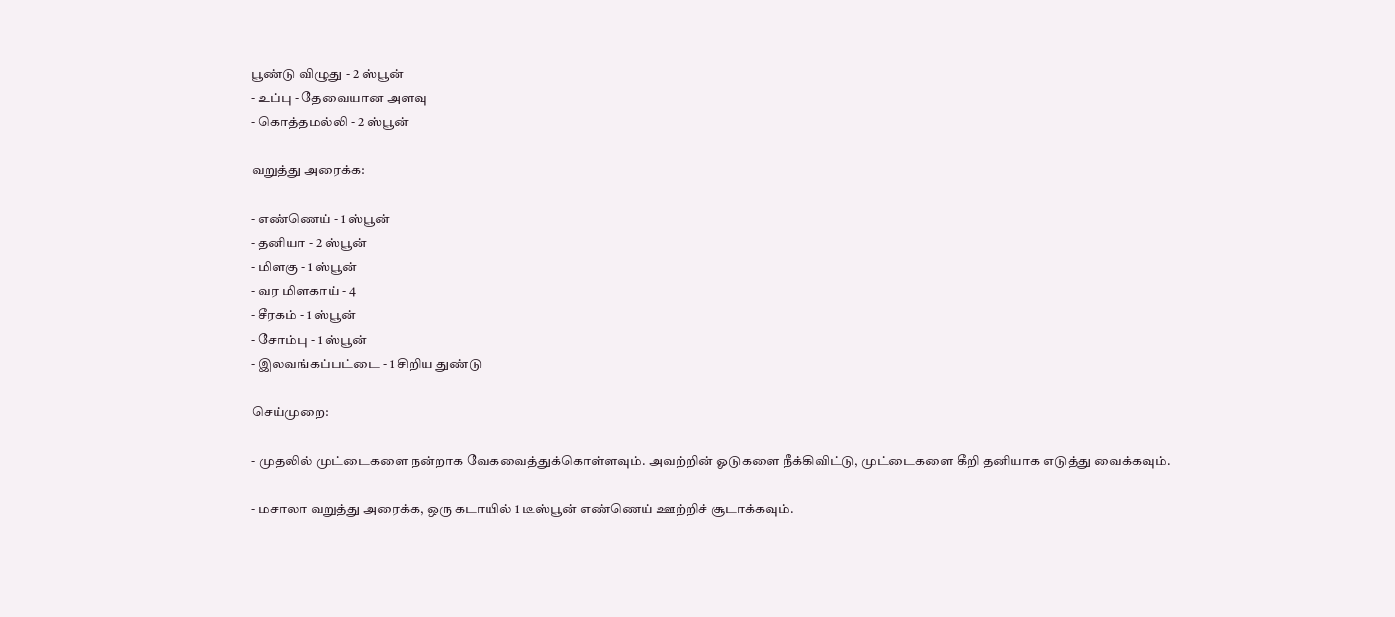பூண்டு விழுது - 2 ஸ்பூன்
- உப்பு - தேவையான அளவு
- கொத்தமல்லி - 2 ஸ்பூன்

வறுத்து அரைக்க:

- எண்ணெய் - 1 ஸ்பூன்
- தனியா - 2 ஸ்பூன்
- மிளகு - 1 ஸ்பூன்
- வர மிளகாய் - 4
- சீரகம் - 1 ஸ்பூன்
- சோம்பு - 1 ஸ்பூன்
- இலவங்கப்பட்டை - 1 சிறிய துண்டு

செய்முறை:

- முதலில் முட்டைகளை நன்றாக வேகவைத்துக்கொள்ளவும். அவற்றின் ஓடுகளை நீக்கிவிட்டு, முட்டைகளை கீறி தனியாக எடுத்து வைக்கவும்.

- மசாலா வறுத்து அரைக்க, ஒரு கடாயில் 1 டீஸ்பூன் எண்ணெய் ஊற்றிச் சூடாக்கவும்.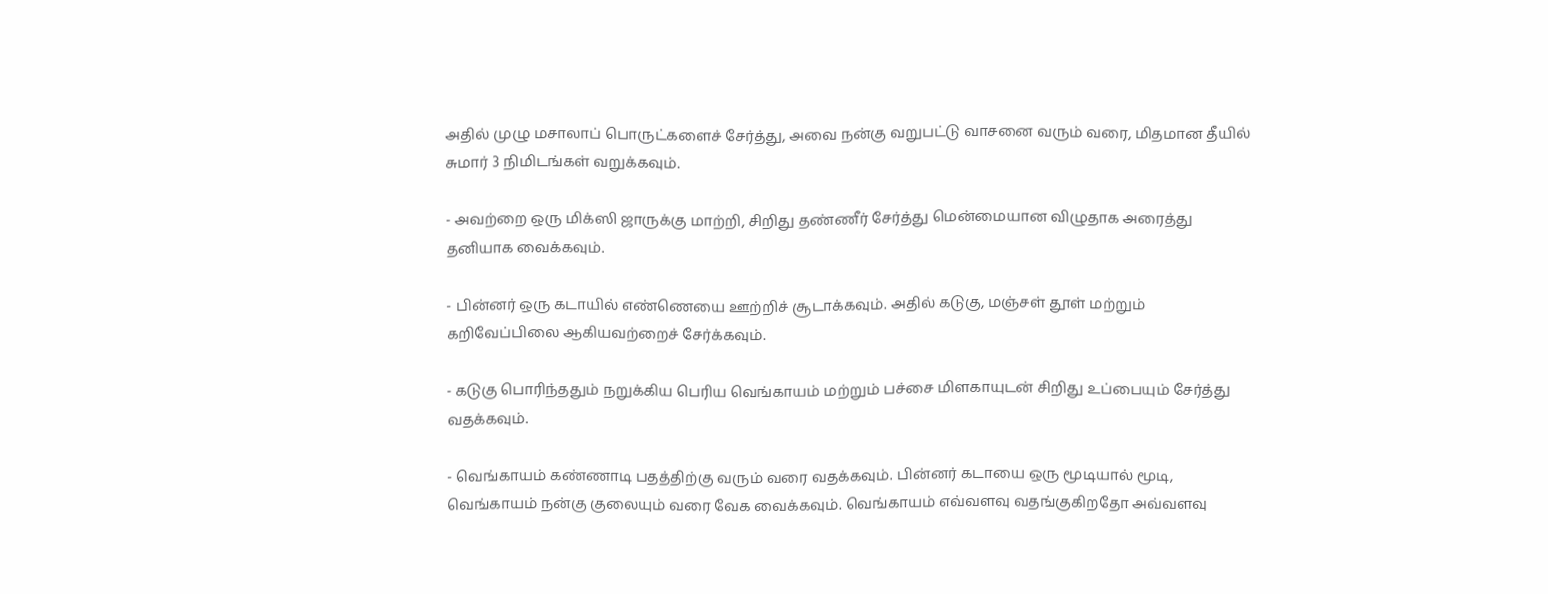அதில் முழு மசாலாப் பொருட்களைச் சேர்த்து, அவை நன்கு வறுபட்டு வாசனை வரும் வரை, மிதமான தீயில் சுமார் 3 நிமிடங்கள் வறுக்கவும்.

- அவற்றை ஒரு மிக்ஸி ஜாருக்கு மாற்றி, சிறிது தண்ணீர் சேர்த்து மென்மையான விழுதாக அரைத்து தனியாக வைக்கவும்.

- பின்னர் ஒரு கடாயில் எண்ணெயை ஊற்றிச் சூடாக்கவும். அதில் கடுகு, மஞ்சள் தூள் மற்றும் கறிவேப்பிலை ஆகியவற்றைச் சேர்க்கவும்.

- கடுகு பொரிந்ததும் நறுக்கிய பெரிய வெங்காயம் மற்றும் பச்சை மிளகாயுடன் சிறிது உப்பையும் சேர்த்து வதக்கவும்.

- வெங்காயம் கண்ணாடி பதத்திற்கு வரும் வரை வதக்கவும். பின்னர் கடாயை ஒரு மூடியால் மூடி, வெங்காயம் நன்கு குலையும் வரை வேக வைக்கவும். வெங்காயம் எவ்வளவு வதங்குகிறதோ அவ்வளவு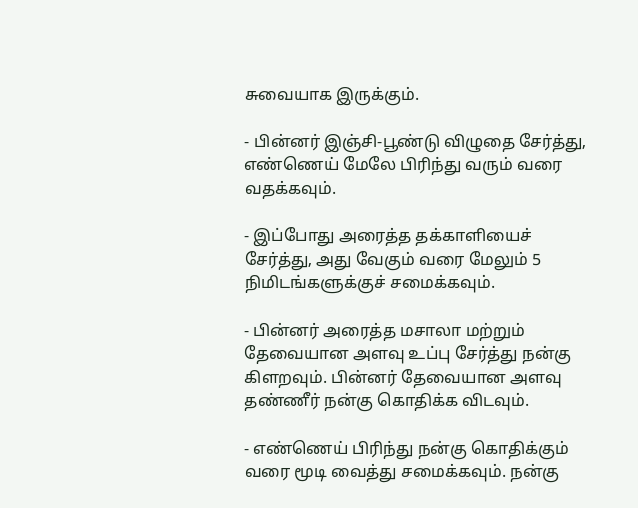சுவையாக இருக்கும்.

- பின்னர் இஞ்சி-பூண்டு விழுதை சேர்த்து, எண்ணெய் மேலே பிரிந்து வரும் வரை வதக்கவும்.

- இப்போது அரைத்த தக்காளியைச் சேர்த்து, அது வேகும் வரை மேலும் 5 நிமிடங்களுக்குச் சமைக்கவும்.

- பின்னர் அரைத்த மசாலா மற்றும் தேவையான அளவு உப்பு சேர்த்து நன்கு கிளறவும். பின்னர் தேவையான அளவு தண்ணீர் நன்கு கொதிக்க விடவும்.

- எண்ணெய் பிரிந்து நன்கு கொதிக்கும் வரை மூடி வைத்து சமைக்கவும். நன்கு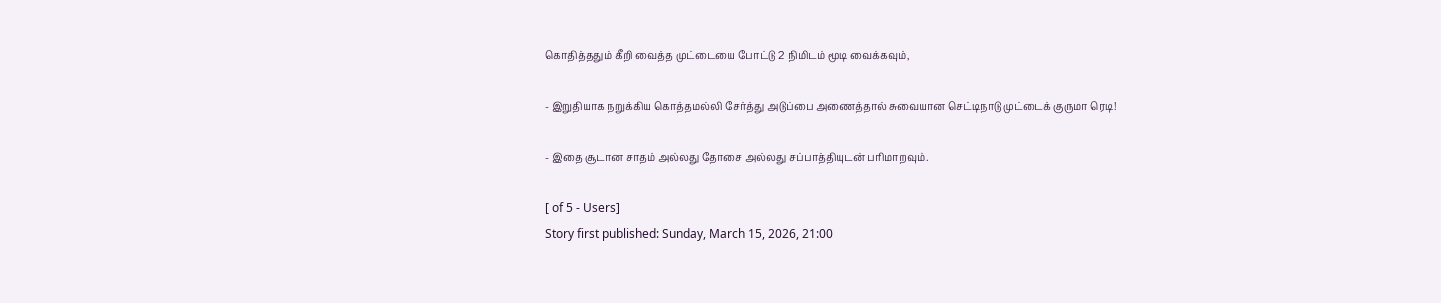கொதித்ததும் கீறி வைத்த முட்டையை போட்டு 2 நிமிடம் மூடி வைக்கவும்,

- இறுதியாக நறுக்கிய கொத்தமல்லி சேர்த்து அடுப்பை அணைத்தால் சுவையான செட்டிநாடு முட்டைக் குருமா ரெடி!

- இதை சூடான சாதம் அல்லது தோசை அல்லது சப்பாத்தியுடன் பரிமாறவும்.

[ of 5 - Users]
Story first published: Sunday, March 15, 2026, 21:00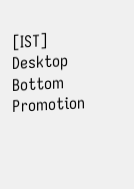[IST]
Desktop Bottom Promotion